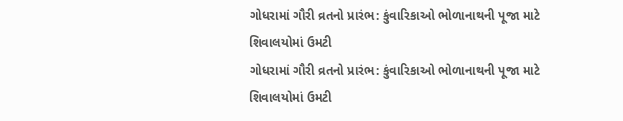ગોધરામાં ગૌરી વ્રતનો પ્રારંભ: કુંવારિકાઓ ભોળાનાથની પૂજા માટે શિવાલયોમાં ઉમટી
ગોધરામાં ગૌરી વ્રતનો પ્રારંભ: કુંવારિકાઓ ભોળાનાથની પૂજા માટે શિવાલયોમાં ઉમટી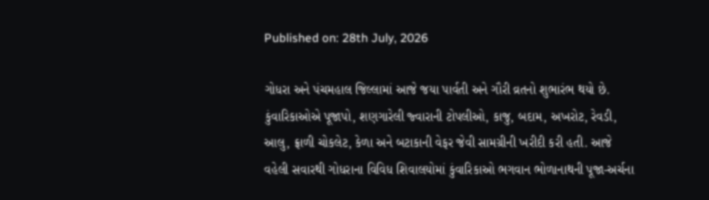Published on: 28th July, 2026

ગોધરા અને પંચમહાલ જિલ્લામાં આજે જયા પાર્વતી અને ગૌરી વ્રતનો શુભારંભ થયો છે. કુંવારિકાઓએ પૂજાપો, શણગારેલી જ્વારાની ટોપલીઓ, કાજુ, બદામ, અખરોટ, રેવડી, આલુ, ફ્રાળી ચોકલેટ, કેળા અને બટાકાની વેફર જેવી સામગ્રીની ખરીદી કરી હતી. આજે વહેલી સવારથી ગોધરાના વિવિધ શિવાલયોમાં કુંવારિકાઓ ભગવાન ભોળાનાથની પૂજા-અર્ચના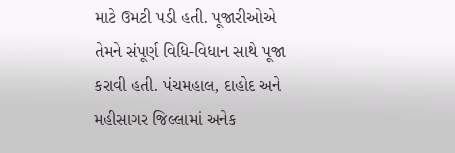માટે ઉમટી પડી હતી. પૂજારીઓએ તેમને સંપૂર્ણ વિધિ-વિધાન સાથે પૂજા કરાવી હતી. પંચમહાલ, દાહોદ અને મહીસાગર જિલ્લામાં અનેક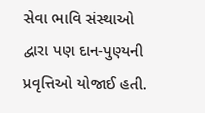સેવા ભાવિ સંસ્થાઓ દ્વારા પણ દાન-પુણ્યની પ્રવૃત્તિઓ યોજાઈ હતી.